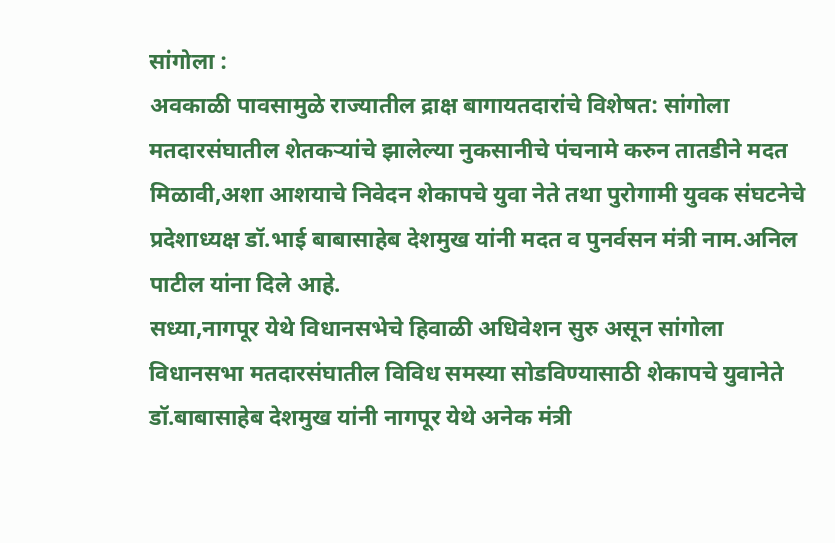सांगोला :
अवकाळी पावसामुळे राज्यातील द्राक्ष बागायतदारांचे विशेषत: सांगोला मतदारसंघातील शेतकऱ्यांचे झालेल्या नुकसानीचे पंचनामे करुन तातडीने मदत मिळावी,अशा आशयाचे निवेदन शेकापचे युवा नेते तथा पुरोगामी युवक संघटनेचे प्रदेशाध्यक्ष डॉ.भाई बाबासाहेब देशमुख यांनी मदत व पुनर्वसन मंत्री नाम.अनिल पाटील यांना दिले आहे.
सध्या,नागपूर येथे विधानसभेचे हिवाळी अधिवेशन सुरु असून सांगोला विधानसभा मतदारसंघातील विविध समस्या सोडविण्यासाठी शेकापचे युवानेते डॉ.बाबासाहेब देशमुख यांनी नागपूर येथे अनेक मंत्री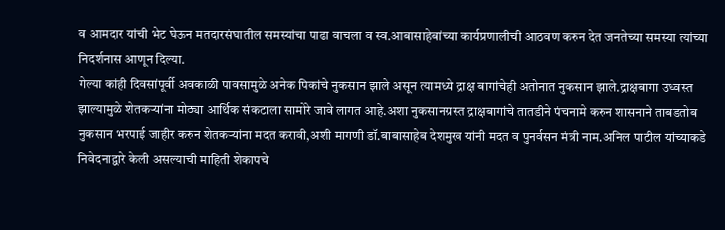व आमदार यांची भेट घेऊन मतदारसंघातील समस्यांचा पाढा वाचला व स्व.आबासाहेबांच्या कार्यप्रणालीची आठवण करुन देत जनतेच्या समस्या त्यांच्या निदर्शनास आणून दिल्या.
गेल्या कांही दिवसांपूर्वी अवकाळी पावसामुळे अनेक पिकांचे नुकसान झाले असून त्यामध्ये द्राक्ष बागांचेही अतोनात नुकसान झाले.द्राक्षबागा उध्वस्त झाल्यामुळे शेतकऱ्यांना मोठ्या आर्थिक संकटाला सामोरे जावे लागत आहे.अशा नुकसानग्रस्त द्राक्षबागांचे तातडीने पंचनामे करुन शासनाने ताबडतोब नुकसान भरपाई जाहीर करुन शेतकऱ्यांना मदत करावी,अशी मागणी डॉ.बाबासाहेब देशमुख यांनी मदत व पुनर्वसन मंत्री नाम.अनिल पाटील यांच्याकडे निवेदनाद्वारे केली असल्याची माहिती शेकापचे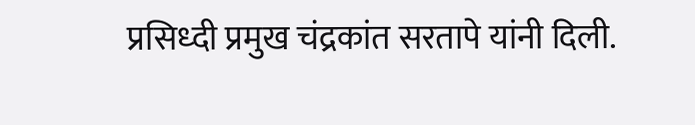प्रसिध्दी प्रमुख चंद्रकांत सरतापे यांनी दिली.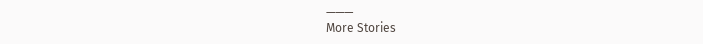———
More Stories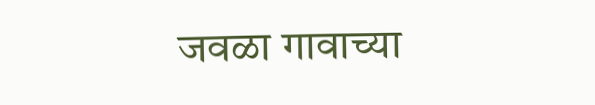जवळा गावाच्या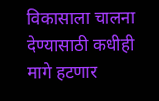विकासाला चालना देण्यासाठी कधीही मागे हटणार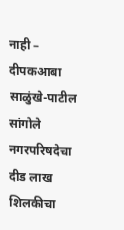नाही – दीपकआबा साळुंखे-पाटील
सांगोले नगरपरिषदेचा दीड लाख शिलकीचा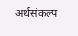अर्थसंकल्प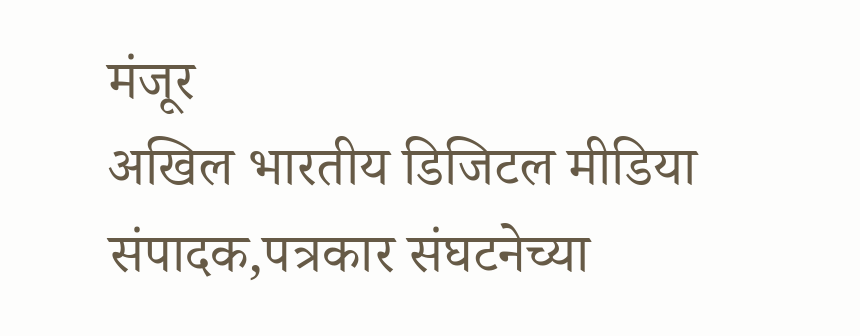मंजूर
अखिल भारतीय डिजिटल मीडिया संपादक,पत्रकार संघटनेच्या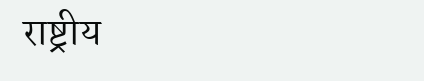राष्ट्रीय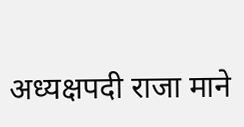अध्यक्षपदी राजा माने